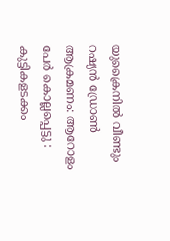യുക്രൈനിൽ വീണ്ടും റഷ്യൻ ഡ്രോണ്‍ ആക്രമണം: ആറോളം പേ‍ർ കൊല്ലപ്പെട്ടു : കുട്ടികളടക്കം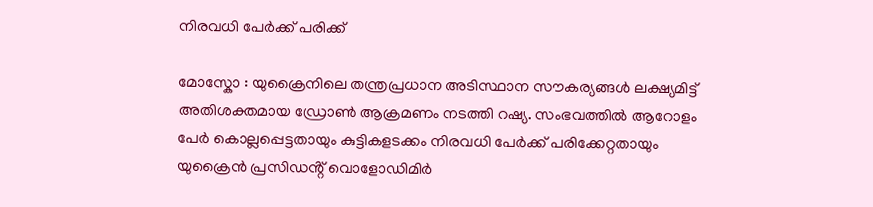നിരവധി പേ‌‍ർക്ക് പരിക്ക്

മോസ്കോ : യുക്രൈനിലെ തന്ത്രപ്രധാന അടിസ്ഥാന സൗകര്യങ്ങള്‍ ലക്ഷ്യമിട്ട് അതിശക്തമായ ഡ്രോണ്‍ ആക്രമണം നടത്തി റഷ്യ. സംഭവത്തില്‍ ആറോളം പേ‍ർ കൊല്ലപ്പെട്ടതായും കുട്ടികളടക്കം നിരവധി പേ‌‍ർക്ക് പരിക്കേറ്റതായും യുക്രൈൻ പ്രസിഡൻ്റ് വൊളോഡിമി‍ർ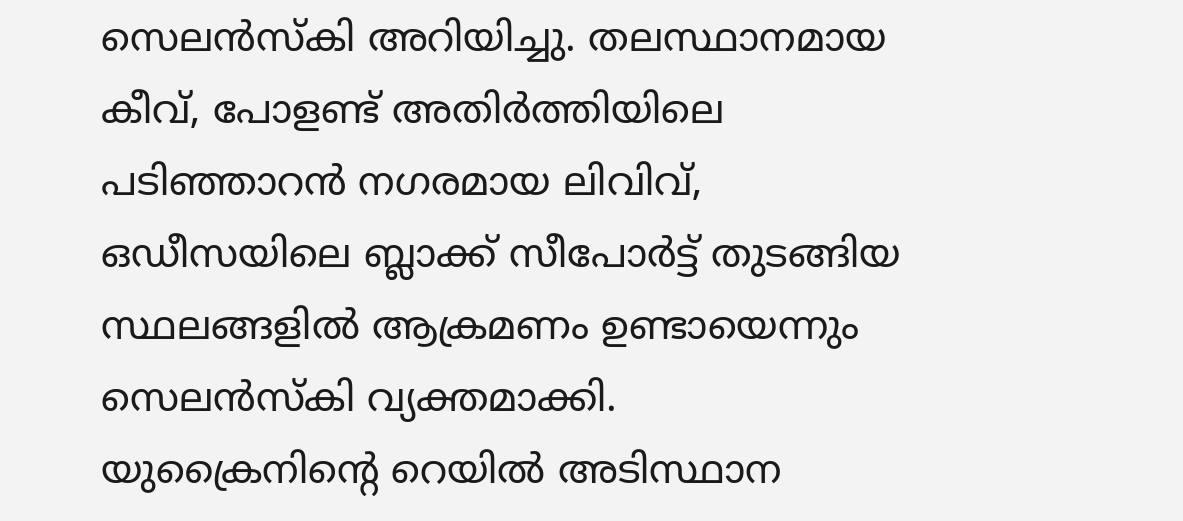സെലൻസ്കി അറിയിച്ചു. തലസ്ഥാനമായ കീവ്, പോളണ്ട് അതി‍ർത്തിയിലെ പടിഞ്ഞാറൻ നഗരമായ ലിവിവ്, ഒഡീസയിലെ ബ്ലാക്ക് സീപോ‍ർട്ട് തുടങ്ങിയ സ്ഥലങ്ങളില്‍ ആക്രമണം ഉണ്ടായെന്നും സെലൻസ്കി വ്യക്തമാക്കി. യുക്രൈനിൻ്റെ റെയില്‍ അടിസ്ഥാന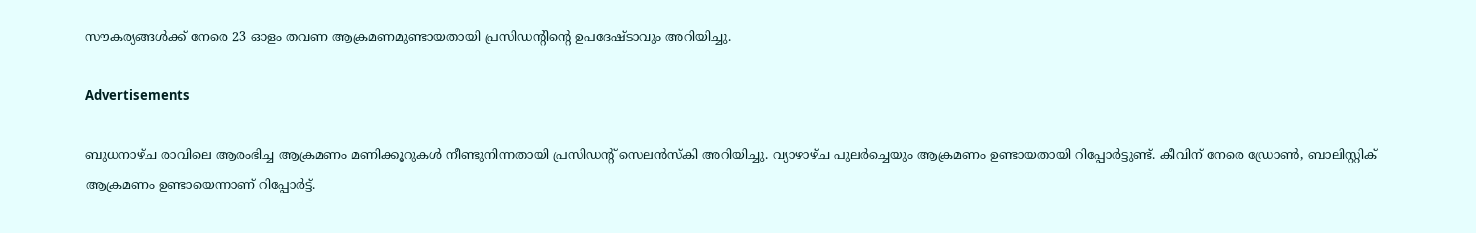സൗകര്യങ്ങള്‍ക്ക് നേരെ 23 ഓളം തവണ ആക്രമണമുണ്ടായതായി പ്രസിഡന്റിൻ്റെ ഉപദേഷ്ടാവും അറിയിച്ചു.

Advertisements

ബുധനാഴ്ച രാവിലെ ആരംഭിച്ച ആക്രമണം മണിക്കൂറുകള്‍ നീണ്ടുനിന്നതായി പ്രസിഡൻ്റ് സെലൻസ്കി അറിയിച്ചു. വ്യാഴാഴ്ച പുല‍ർച്ചെയും ആക്രമണം ഉണ്ടായതായി റിപ്പോർട്ടുണ്ട്. കീവിന് നേരെ ഡ്രോണ്‍, ബാലിസ്റ്റിക് ആക്രമണം ഉണ്ടായെന്നാണ് റിപ്പോ‍ർട്ട്.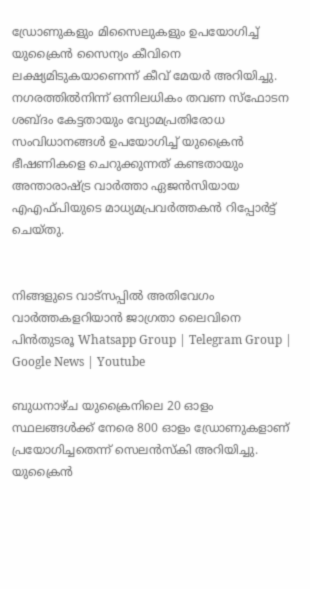ഡ്രോണുകളും മിസൈലുകളും ഉപയോഗിച്ച്‌ യുക്രൈൻ സൈന്യം കീവിനെ ലക്ഷ്യമിടുകയാണെന്ന് കീവ് മേയ‍ർ അറിയിച്ചു. നഗരത്തില്‍നിന്ന് ഒന്നിലധികം തവണ സ്ഫോടന ശബ്ദം കേട്ടതായും വ്യോമപ്രതിരോധ സംവിധാനങ്ങള്‍ ഉപയോഗിച്ച്‌ യുക്രൈൻ ഭീഷണികളെ ചെറുക്കുന്നത് കണ്ടതായും അന്താരാഷ്ട്ര വാർത്താ ഏജൻസിയായ എഎഫ്പിയുടെ മാധ്യമപ്രവർത്തകൻ റിപ്പോർട്ട് ചെയ്തു.


നിങ്ങളുടെ വാട്സപ്പിൽ അതിവേഗം വാർത്തകളറിയാൻ ജാഗ്രതാ ലൈവിനെ പിൻതുടരൂ Whatsapp Group | Telegram Group | Google News | Youtube

ബുധനാഴ്ച യുക്രൈനിലെ 20 ഓളം സ്ഥലങ്ങള്‍ക്ക് നേരെ 800 ഓളം ഡ്രോണുകളാണ് പ്രയോഗിച്ചതെന്ന് സെലൻസ്കി അറിയിച്ചു. യുക്രൈൻ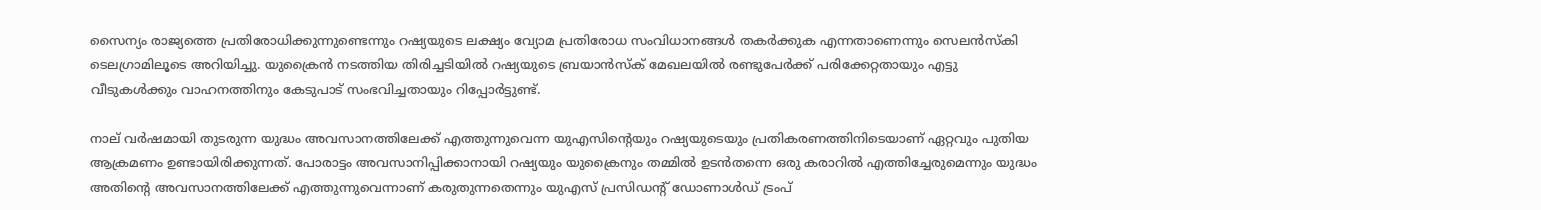സൈന്യം രാജ്യത്തെ പ്രതിരോധിക്കുന്നുണ്ടെന്നും റഷ്യയുടെ ലക്ഷ്യം വ്യോമ പ്രതിരോധ സംവിധാനങ്ങള്‍ തക‍ർക്കുക എന്നതാണെന്നും സെലൻസ്കി ടെലഗ്രാമിലൂടെ അറിയിച്ചു. യുക്രൈൻ നടത്തിയ തിരിച്ചടിയില്‍ റഷ്യയുടെ ബ്രയാൻസ്ക് മേഖലയില്‍ രണ്ടുപേർക്ക് പരിക്കേറ്റതായും എട്ടു വീടുകള്‍ക്കും വാഹനത്തിനും കേടുപാട് സംഭവിച്ചതായും റിപ്പോർട്ടുണ്ട്.

നാല് വർഷമായി തുടരുന്ന യുദ്ധം അവസാനത്തിലേക്ക് എത്തുന്നുവെന്ന യുഎസിൻ്റെയും റഷ്യയുടെയും പ്രതികരണത്തിനിടെയാണ് ഏറ്റവും പുതിയ ആക്രമണം ഉണ്ടായിരിക്കുന്നത്. പോരാട്ടം അവസാനിപ്പിക്കാനായി റഷ്യയും യുക്രൈനും തമ്മില്‍ ഉടൻതന്നെ ഒരു കരാറില്‍ എത്തിച്ചേരുമെന്നും യുദ്ധം അതിന്റെ അവസാനത്തിലേക്ക് എത്തുന്നുവെന്നാണ് കരുതുന്നതെന്നും യുഎസ് പ്രസിഡൻ്റ് ഡോണാള്‍ഡ് ട്രംപ്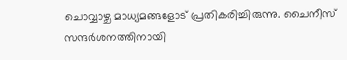ചൊവ്വാഴ്ച മാധ്യമങ്ങളോട് പ്രതികരിച്ചിരുന്നു. ചൈനീസ് സന്ദർശനത്തിനായി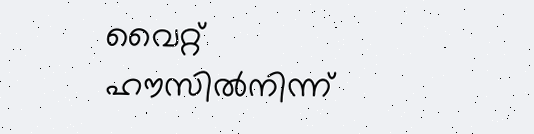വൈറ്റ് ഹൗസില്‍നിന്ന്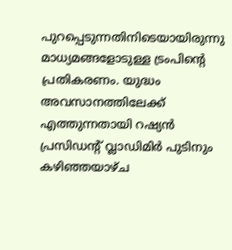പുറപ്പെടുന്നതിനിടെയായിരുന്നു മാധ്യമങ്ങളോടുള്ള ട്രംപിൻ്റെ പ്രതികരണം. യുദ്ധം അവസാനത്തിലേക്ക് എത്തുന്നതായി റഷ്യൻ പ്രസിഡൻ്റ് വ്ലാഡിമി‍ർ പുടിനും കഴിഞ്ഞയാഴ്ച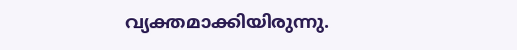വ്യക്തമാക്കിയിരുന്നു.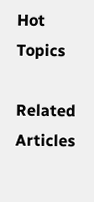Hot Topics

Related Articles